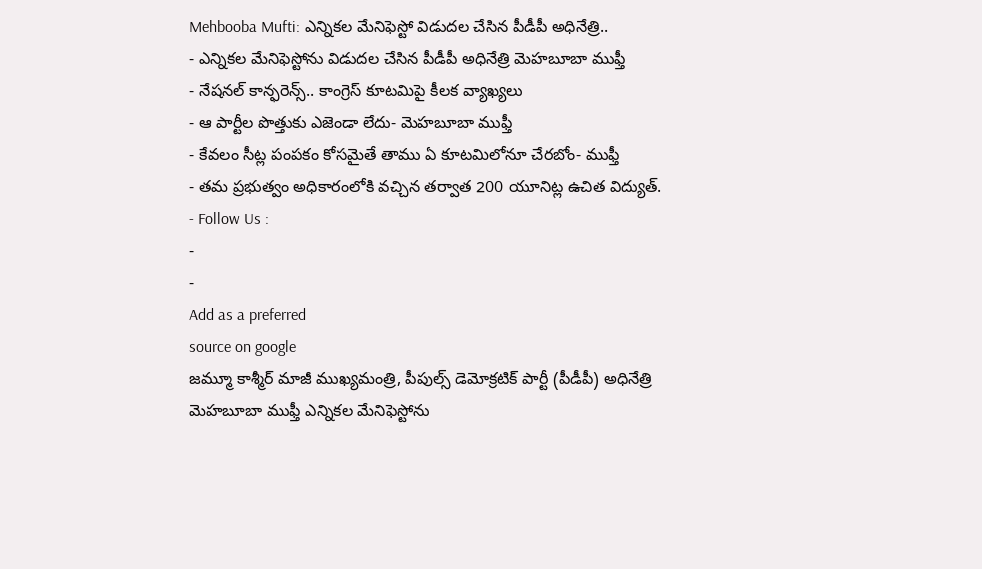Mehbooba Mufti: ఎన్నికల మేనిఫెస్టో విడుదల చేసిన పీడీపీ అధినేత్రి..
- ఎన్నికల మేనిఫెస్టోను విడుదల చేసిన పీడీపీ అధినేత్రి మెహబూబా ముఫ్తీ
- నేషనల్ కాన్ఫరెన్స్.. కాంగ్రెస్ కూటమిపై కీలక వ్యాఖ్యలు
- ఆ పార్టీల పొత్తుకు ఎజెండా లేదు- మెహబూబా ముఫ్తీ
- కేవలం సీట్ల పంపకం కోసమైతే తాము ఏ కూటమిలోనూ చేరబోం- ముఫ్తీ
- తమ ప్రభుత్వం అధికారంలోకి వచ్చిన తర్వాత 200 యూనిట్ల ఉచిత విద్యుత్.
- Follow Us :
-
-
Add as a preferred
source on google
జమ్మూ కాశ్మీర్ మాజీ ముఖ్యమంత్రి, పీపుల్స్ డెమోక్రటిక్ పార్టీ (పీడీపీ) అధినేత్రి మెహబూబా ముఫ్తీ ఎన్నికల మేనిఫెస్టోను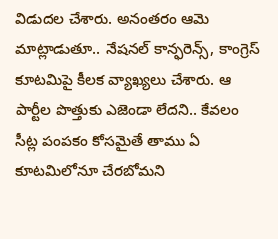విడుదల చేశారు. అనంతరం ఆమె మాట్లాడుతూ.. నేషనల్ కాన్ఫరెన్స్, కాంగ్రెస్ కూటమిపై కీలక వ్యాఖ్యలు చేశారు. ఆ పార్టీల పొత్తుకు ఎజెండా లేదని.. కేవలం సీట్ల పంపకం కోసమైతే తాము ఏ కూటమిలోనూ చేరబోమని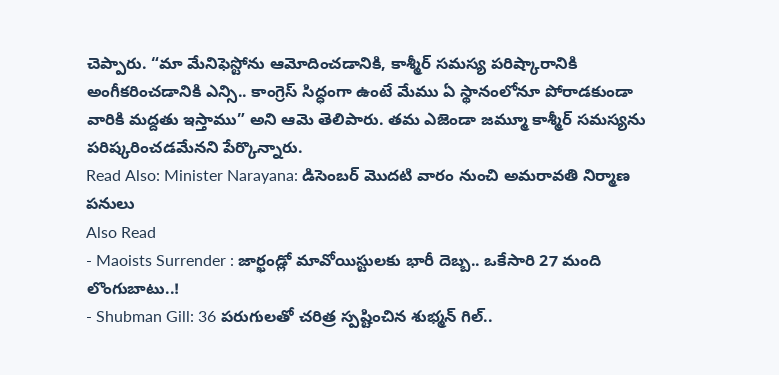చెప్పారు. “మా మేనిఫెస్టోను ఆమోదించడానికి, కాశ్మీర్ సమస్య పరిష్కారానికి అంగీకరించడానికి ఎన్సి.. కాంగ్రెస్ సిద్ధంగా ఉంటే మేము ఏ స్థానంలోనూ పోరాడకుండా వారికి మద్దతు ఇస్తాము” అని ఆమె తెలిపారు. తమ ఎజెండా జమ్మూ కాశ్మీర్ సమస్యను పరిష్కరించడమేనని పేర్కొన్నారు.
Read Also: Minister Narayana: డిసెంబర్ మొదటి వారం నుంచి అమరావతి నిర్మాణ పనులు
Also Read
- Maoists Surrender : జార్ఖండ్లో మావోయిస్టులకు భారీ దెబ్బ.. ఒకేసారి 27 మంది లొంగుబాటు..!
- Shubman Gill: 36 పరుగులతో చరిత్ర స్పష్టించిన శుభ్మన్ గిల్..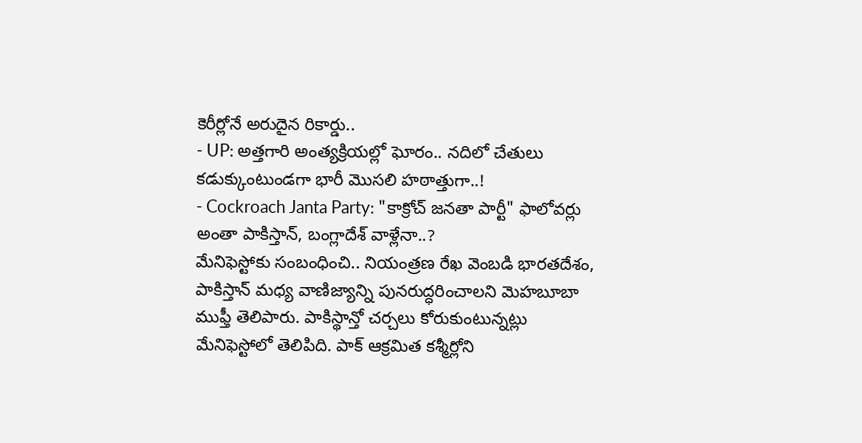కెరీర్లోనే అరుదైన రికార్డు..
- UP: అత్తగారి అంత్యక్రియల్లో ఘోరం.. నదిలో చేతులు కడుక్కుంటుండగా భారీ మొసలి హఠాత్తుగా..!
- Cockroach Janta Party: "కాక్రోచ్ జనతా పార్టీ" ఫాలోవర్లు అంతా పాకిస్తాన్, బంగ్లాదేశ్ వాళ్లేనా..?
మేనిఫెస్టోకు సంబంధించి.. నియంత్రణ రేఖ వెంబడి భారతదేశం, పాకిస్తాన్ మధ్య వాణిజ్యాన్ని పునరుద్ధరించాలని మెహబూబా ముఫ్తీ తెలిపారు. పాకిస్థాన్తో చర్చలు కోరుకుంటున్నట్లు మేనిఫెస్టోలో తెలిపిది. పాక్ ఆక్రమిత కశ్మీర్లోని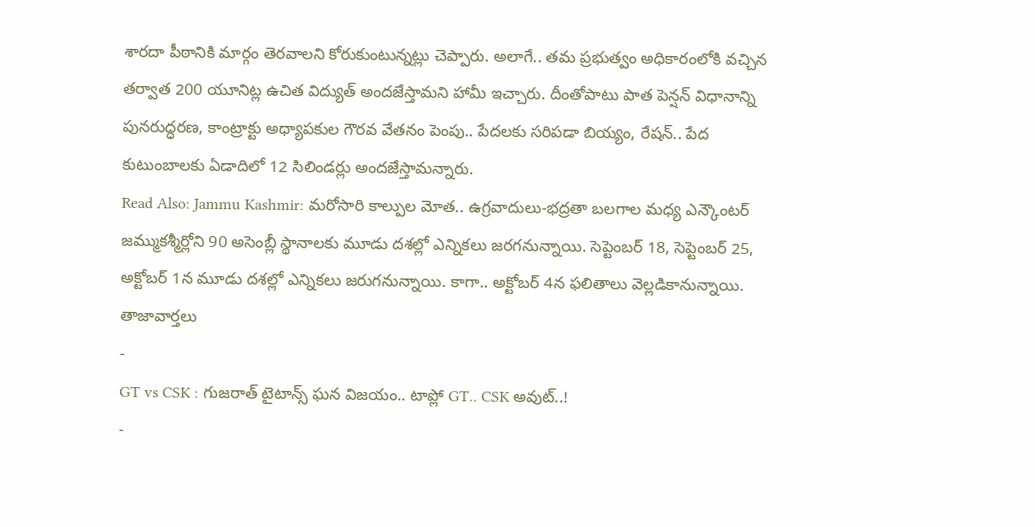శారదా పీఠానికి మార్గం తెరవాలని కోరుకుంటున్నట్లు చెప్పారు. అలాగే.. తమ ప్రభుత్వం అధికారంలోకి వచ్చిన తర్వాత 200 యూనిట్ల ఉచిత విద్యుత్ అందజేస్తామని హామీ ఇచ్చారు. దీంతోపాటు పాత పెన్షన్ విధానాన్ని పునరుద్ధరణ, కాంట్రాక్టు అధ్యాపకుల గౌరవ వేతనం పెంపు.. పేదలకు సరిపడా బియ్యం, రేషన్.. పేద కుటుంబాలకు ఏడాదిలో 12 సిలిండర్లు అందజేస్తామన్నారు.
Read Also: Jammu Kashmir: మరోసారి కాల్పుల మోత.. ఉగ్రవాదులు-భద్రతా బలగాల మధ్య ఎన్కౌంటర్
జమ్ముకశ్మీర్లోని 90 అసెంబ్లీ స్థానాలకు మూడు దశల్లో ఎన్నికలు జరగనున్నాయి. సెప్టెంబర్ 18, సెప్టెంబర్ 25, అక్టోబర్ 1న మూడు దశల్లో ఎన్నికలు జరుగనున్నాయి. కాగా.. అక్టోబర్ 4న ఫలితాలు వెల్లడికానున్నాయి.
తాజావార్తలు
-
GT vs CSK : గుజరాత్ టైటాన్స్ ఘన విజయం.. టాప్లో GT.. CSK అవుట్..!
-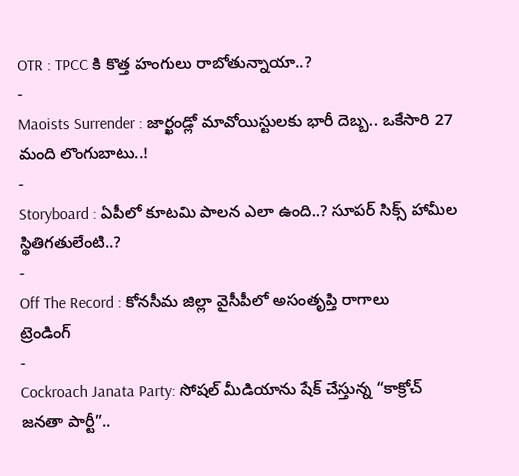OTR : TPCC కి కొత్త హంగులు రాబోతున్నాయా..?
-
Maoists Surrender : జార్ఖండ్లో మావోయిస్టులకు భారీ దెబ్బ.. ఒకేసారి 27 మంది లొంగుబాటు..!
-
Storyboard : ఏపీలో కూటమి పాలన ఎలా ఉంది..? సూపర్ సిక్స్ హామీల స్థితిగతులేంటి..?
-
Off The Record : కోనసీమ జిల్లా వైసీపీలో అసంతృప్తి రాగాలు
ట్రెండింగ్
-
Cockroach Janata Party: సోషల్ మీడియాను షేక్ చేస్తున్న “కాక్రోచ్ జనతా పార్టీ”..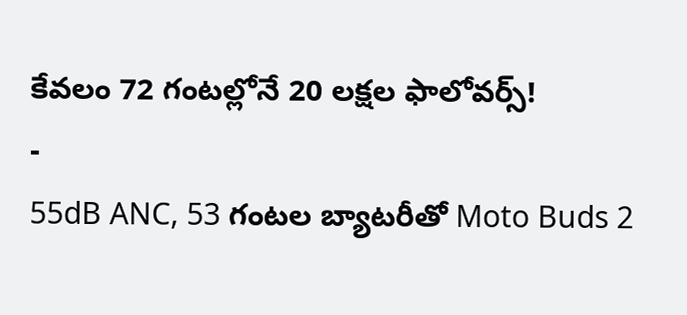కేవలం 72 గంటల్లోనే 20 లక్షల ఫాలోవర్స్!
-
55dB ANC, 53 గంటల బ్యాటరీతో Moto Buds 2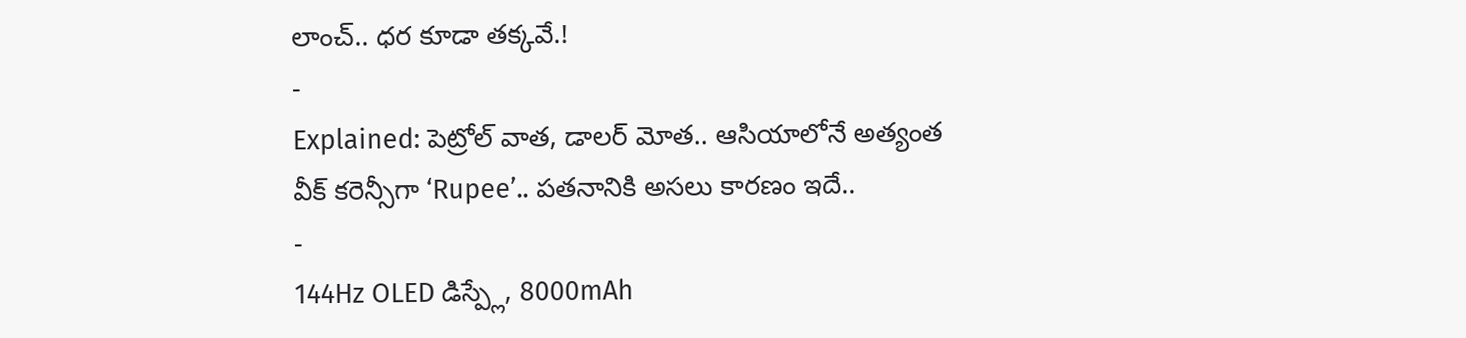లాంచ్.. ధర కూడా తక్కవే.!
-
Explained: పెట్రోల్ వాత, డాలర్ మోత.. ఆసియాలోనే అత్యంత వీక్ కరెన్సీగా ‘Rupee’.. పతనానికి అసలు కారణం ఇదే..
-
144Hz OLED డిస్ప్లే, 8000mAh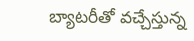బ్యాటరీతో వచ్చేస్తున్న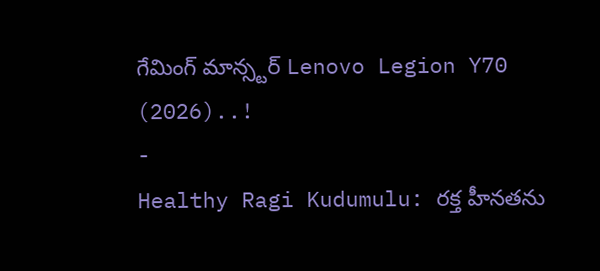గేమింగ్ మాన్స్టర్ Lenovo Legion Y70 (2026)..!
-
Healthy Ragi Kudumulu: రక్త హీనతను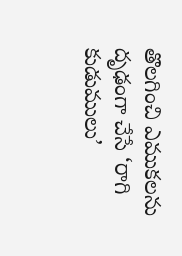తొలగించి ఎముకలను దృఢంగా చేసే ‘రాగి కుడుములు’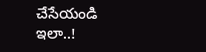చేసేయండి ఇలా..!